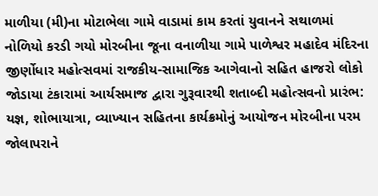માળીયા (મી)ના મોટાભેલા ગામે વાડામાં કામ કરતાં યુવાનને સથાળમાં નોળિયો કરડી ગયો મોરબીના જૂના વનાળીયા ગામે પાળેશ્વર મહાદેવ મંદિરના જીર્ણોધાર મહોત્સવમાં રાજકીય-સામાજિક આગેવાનો સહિત હાજરો લોકો જોડાયા ટંકારામાં આર્યસમાજ દ્વારા ગુરૂવારથી શતાબ્દી મહોત્સવનો પ્રારંભ: યજ્ઞ, શોભાયાત્રા, વ્યાખ્યાન સહિતના કાર્યક્રમોનું આયોજન મોરબીના પરમ જોલાપરાને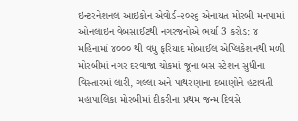ઇન્ટરનેશનલ આઇકોન એવોર્ડ-૨૦૨૬ એનાયત મોરબી મનપામાં ઓનલાઇન વેબસાઈટથી નગરજનોએ ભર્યા 3 કરોડ: ૪ મહિનામાં ૪૦૦૦ થી વધુ ફરિયાદ મોબાઈલ એપ્લિકેશનથી મળી મોરબીમાં નગર દરવાજા ચોકમાં જૂના બસ સ્ટેશન સુધીના વિસ્તારમાં લારી, ગલ્લા અને પાથરણાના દબાણોને હટાવતી મહાપાલિકા મોરબીમાં દીકરીના પ્રથમ જન્મ દિવસે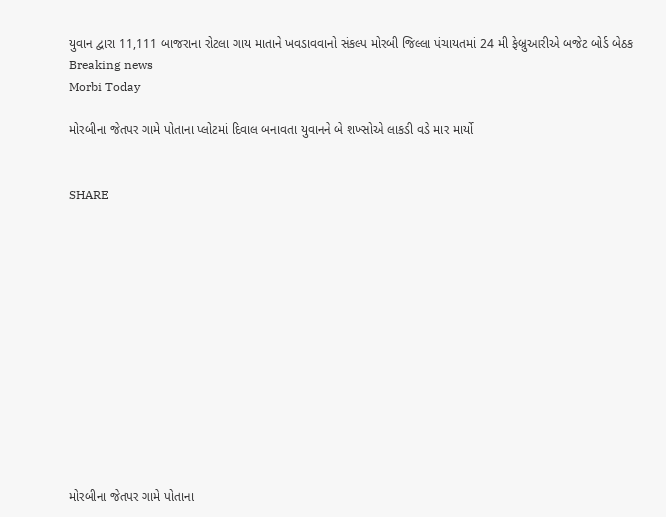યુવાન દ્વારા 11,111 બાજરાના રોટલા ગાય માતાને ખવડાવવાનો સંકલ્પ મોરબી જિલ્લા પંચાયતમાં 24 મી ફેબ્રુઆરીએ બજેટ બોર્ડ બેઠક
Breaking news
Morbi Today

મોરબીના જેતપર ગામે પોતાના પ્લોટમાં દિવાલ બનાવતા યુવાનને બે શખ્સોએ લાકડી વડે માર માર્યો


SHARE













મોરબીના જેતપર ગામે પોતાના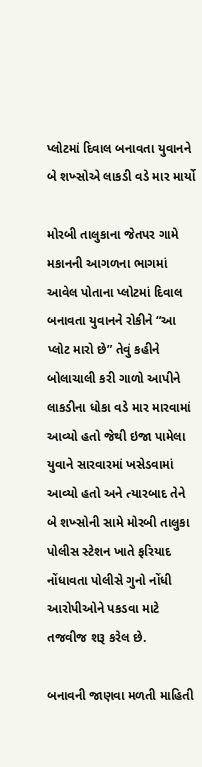પ્લોટમાં દિવાલ બનાવતા યુવાનને બે શખ્સોએ લાકડી વડે માર માર્યો

મોરબી તાલુકાના જેતપર ગામે મકાનની આગળના ભાગમાં આવેલ પોતાના પ્લોટમાં દિવાલ બનાવતા યુવાનને રોકીને “આ પ્લોટ મારો છે” તેવું કહીને બોલાચાલી કરી ગાળો આપીને લાકડીના ધોકા વડે માર મારવામાં આવ્યો હતો જેથી ઇજા પામેલા યુવાને સારવારમાં ખસેડવામાં આવ્યો હતો અને ત્યારબાદ તેને બે શખ્સોની સામે મોરબી તાલુકા પોલીસ સ્ટેશન ખાતે ફરિયાદ નોંધાવતા પોલીસે ગુનો નોંધી આરોપીઓને પકડવા માટે તજવીજ શરૂ કરેલ છે.

બનાવની જાણવા મળતી માહિતી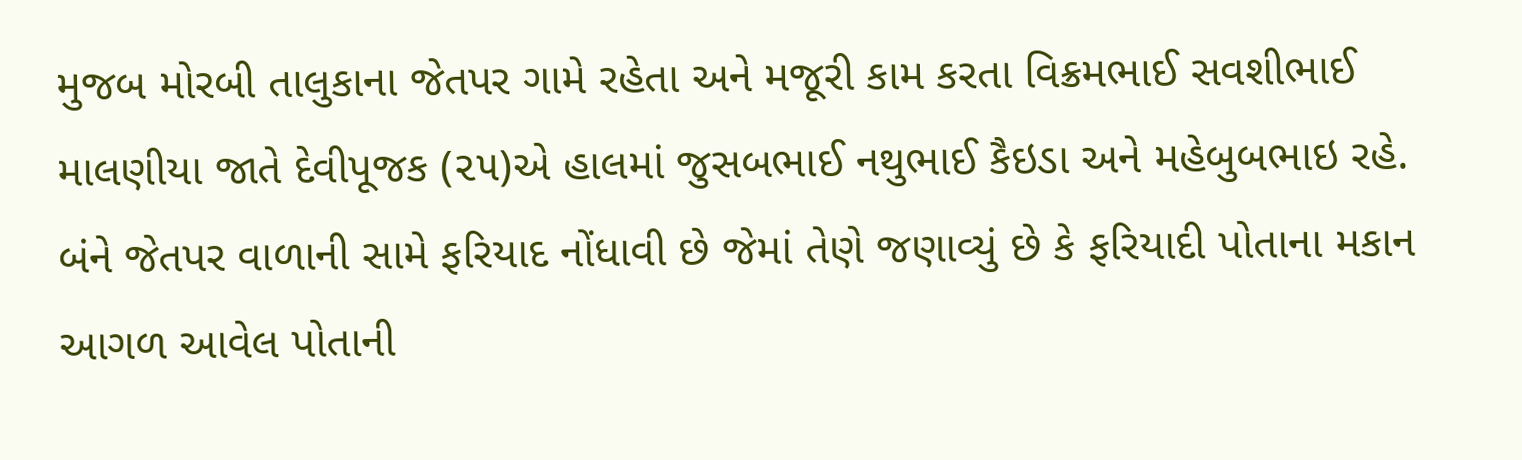મુજબ મોરબી તાલુકાના જેતપર ગામે રહેતા અને મજૂરી કામ કરતા વિક્રમભાઈ સવશીભાઈ માલણીયા જાતે દેવીપૂજક (૨૫)એ હાલમાં જુસબભાઈ નથુભાઈ કૈઇડા અને મહેબુબભાઇ રહે. બંને જેતપર વાળાની સામે ફરિયાદ નોંધાવી છે જેમાં તેણે જણાવ્યું છે કે ફરિયાદી પોતાના મકાન આગળ આવેલ પોતાની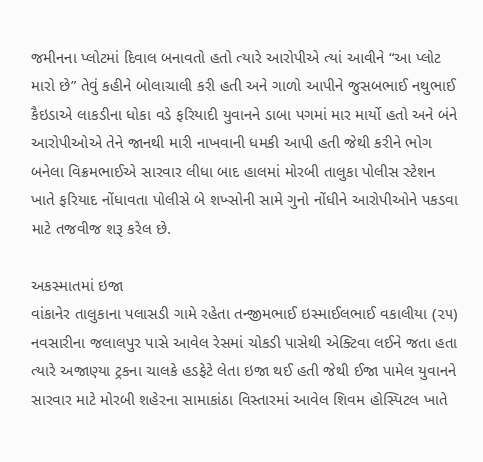જમીનના પ્લોટમાં દિવાલ બનાવતો હતો ત્યારે આરોપીએ ત્યાં આવીને “આ પ્લોટ મારો છે” તેવું કહીને બોલાચાલી કરી હતી અને ગાળો આપીને જુસબભાઈ નથુભાઈ કૈઇડાએ લાકડીના ધોકા વડે ફરિયાદી યુવાનને ડાબા પગમાં માર માર્યો હતો અને બંને આરોપીઓએ તેને જાનથી મારી નાખવાની ધમકી આપી હતી જેથી કરીને ભોગ બનેલા વિક્રમભાઈએ સારવાર લીધા બાદ હાલમાં મોરબી તાલુકા પોલીસ સ્ટેશન ખાતે ફરિયાદ નોંધાવતા પોલીસે બે શખ્સોની સામે ગુનો નોંધીને આરોપીઓને પકડવા માટે તજવીજ શરૂ કરેલ છે.

અકસ્માતમાં ઇજા
વાંકાનેર તાલુકાના પલાસડી ગામે રહેતા તન્જીમભાઈ ઇસ્માઈલભાઈ વકાલીયા (૨૫) નવસારીના જલાલપુર પાસે આવેલ રેસમાં ચોકડી પાસેથી એક્ટિવા લઈને જતા હતા ત્યારે અજાણ્યા ટ્રકના ચાલકે હડફેટે લેતા ઇજા થઈ હતી જેથી ઈજા પામેલ યુવાનને સારવાર માટે મોરબી શહેરના સામાકાંઠા વિસ્તારમાં આવેલ શિવમ હોસ્પિટલ ખાતે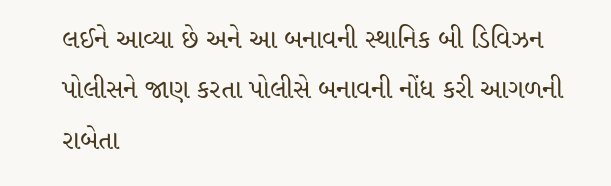લઈને આવ્યા છે અને આ બનાવની સ્થાનિક બી ડિવિઝન પોલીસને જાણ કરતા પોલીસે બનાવની નોંધ કરી આગળની રાબેતા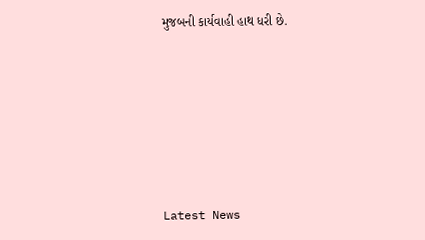મુજબની કાર્યવાહી હાથ ધરી છે.






Latest News